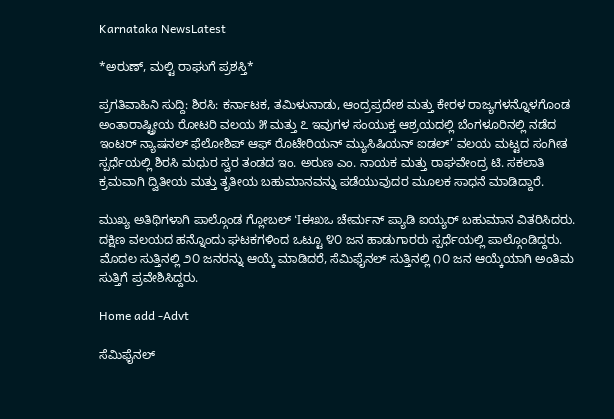Karnataka NewsLatest

*ಅರುಣ್, ಮಲ್ಟಿ ರಾಘುಗೆ ಪ್ರಶಸ್ತಿ*

ಪ್ರಗತಿವಾಹಿನಿ ಸುದ್ದಿ: ಶಿರಸಿ: ಕರ್ನಾಟಕ, ತಮಿಳುನಾಡು, ಆಂದ್ರಪ್ರದೇಶ ಮತ್ತು ಕೇರಳ ರಾಜ್ಯಗಳನ್ನೊಳಗೊಂಡ ಅಂತಾರಾಷ್ಟ್ರೀಯ ರೋಟರಿ ವಲಯ ೫ ಮತ್ತು ೭ ಇವುಗಳ ಸಂಯುಕ್ತ ಆಶ್ರಯದಲ್ಲಿ ಬೆಂಗಳೂರಿನಲ್ಲಿ ನಡೆದ ಇಂಟರ್ ನ್ಯಾಷನಲ್ ಫೆಲೋಶಿಪ್ ಆಫ್ ರೊಟೇರಿಯನ್ ಮ್ಯುಸಿಷಿಯನ್ ಐಡಲ್’ ವಲಯ ಮಟ್ಟದ ಸಂಗೀತ ಸ್ಪರ್ಧೆಯಲ್ಲಿ ಶಿರಸಿ ಮಧುರ ಸ್ವರ ತಂಡದ ಇಂ. ಅರುಣ ಎಂ. ನಾಯಕ ಮತ್ತು ರಾಘವೇಂದ್ರ ಟಿ. ಸಕಲಾತಿ ಕ್ರಮವಾಗಿ ದ್ವಿತೀಯ ಮತ್ತು ತೃತೀಯ ಬಹುಮಾನವನ್ನು ಪಡೆಯುವುದರ ಮೂಲಕ ಸಾಧನೆ ಮಾಡಿದ್ದಾರೆ.

ಮುಖ್ಯ ಅತಿಥಿಗಳಾಗಿ ಪಾಲ್ಗೊಂಡ ಗ್ಲೋಬಲ್ ‘Iಈಖಒ ಚೇರ್ಮನ್ ಪ್ಯಾಡಿ ಐಯ್ಯರ್ ಬಹುಮಾನ ವಿತರಿಸಿದರು. ದಕ್ಷಿಣ ವಲಯದ ಹನ್ನೊಂದು ಘಟಕಗಳಿಂದ ಒಟ್ಟೂ ೪೦ ಜನ ಹಾಡುಗಾರರು ಸ್ಪರ್ಧೆಯಲ್ಲಿ ಪಾಲ್ಗೊಂಡಿದ್ದರು. ಮೊದಲ ಸುತ್ತಿನಲ್ಲಿ ೨೦ ಜನರನ್ನು ಆಯ್ಕೆ ಮಾಡಿದರೆ, ಸೆಮಿಫೈನಲ್ ಸುತ್ತಿನಲ್ಲಿ ೧೦ ಜನ ಆಯ್ಕೆಯಾಗಿ ಅಂತಿಮ ಸುತ್ತಿಗೆ ಪ್ರವೇಶಿಸಿದ್ದರು.

Home add -Advt

ಸೆಮಿಫೈನಲ್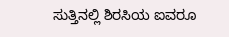ಸುತ್ತಿನಲ್ಲಿ ಶಿರಸಿಯ ಐವರೂ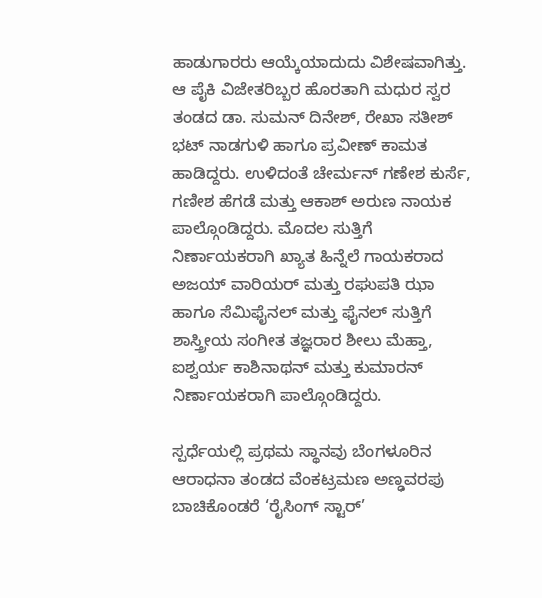ಹಾಡುಗಾರರು ಆಯ್ಕೆಯಾದುದು ವಿಶೇಷವಾಗಿತ್ತು. ಆ ಪೈಕಿ ವಿಜೇತರಿಬ್ಬರ ಹೊರತಾಗಿ ಮಧುರ ಸ್ವರ ತಂಡದ ಡಾ. ಸುಮನ್ ದಿನೇಶ್, ರೇಖಾ ಸತೀಶ್ ಭಟ್ ನಾಡಗುಳಿ ಹಾಗೂ ಪ್ರವೀಣ್ ಕಾಮತ ಹಾಡಿದ್ದರು. ಉಳಿದಂತೆ ಚೇರ್ಮನ್ ಗಣೇಶ ಕುರ್ಸೆ, ಗಣೀಶ ಹೆಗಡೆ ಮತ್ತು ಆಕಾಶ್ ಅರುಣ ನಾಯಕ ಪಾಲ್ಗೊಂಡಿದ್ದರು. ಮೊದಲ ಸುತ್ತಿಗೆ ನಿರ್ಣಾಯಕರಾಗಿ ಖ್ಯಾತ ಹಿನ್ನೆಲೆ ಗಾಯಕರಾದ ಅಜಯ್ ವಾರಿಯರ್ ಮತ್ತು ರಘುಪತಿ ಝಾ ಹಾಗೂ ಸೆಮಿಫೈನಲ್ ಮತ್ತು ಫೈನಲ್ ಸುತ್ತಿಗೆ ಶಾಸ್ತ್ರೀಯ ಸಂಗೀತ ತಜ್ಞರಾರ ಶೀಲು ಮೆಹ್ತಾ, ಐಶ್ವರ್ಯ ಕಾಶಿನಾಥನ್ ಮತ್ತು ಕುಮಾರನ್ ನಿರ್ಣಾಯಕರಾಗಿ ಪಾಲ್ಗೊಂಡಿದ್ದರು.

ಸ್ಪರ್ಧೆಯಲ್ಲಿ ಪ್ರಥಮ ಸ್ಥಾನವು ಬೆಂಗಳೂರಿನ ಆರಾಧನಾ ತಂಡದ ವೆಂಕಟ್ರಮಣ ಅಣ್ಢವರಪು ಬಾಚಿಕೊಂಡರೆ ‘ರೈಸಿಂಗ್ ಸ್ಟಾರ್’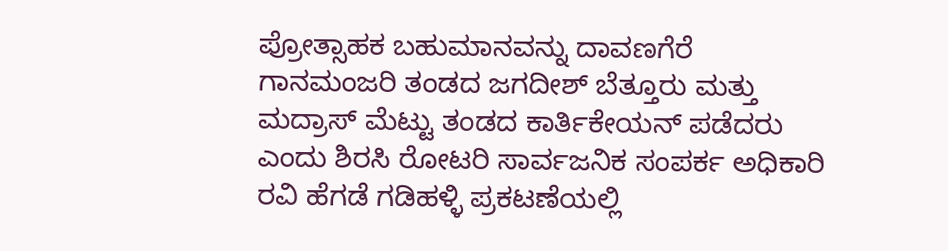ಪ್ರೋತ್ಸಾಹಕ ಬಹುಮಾನವನ್ನು ದಾವಣಗೆರೆ ಗಾನಮಂಜರಿ ತಂಡದ ಜಗದೀಶ್ ಬೆತ್ತೂರು ಮತ್ತು ಮದ್ರಾಸ್ ಮೆಟ್ಟು ತಂಡದ ಕಾರ್ತಿಕೇಯನ್ ಪಡೆದರು ಎಂದು ಶಿರಸಿ ರೋಟರಿ ಸಾರ್ವಜನಿಕ ಸಂಪರ್ಕ ಅಧಿಕಾರಿ ರವಿ ಹೆಗಡೆ ಗಡಿಹಳ್ಳಿ ಪ್ರಕಟಣೆಯಲ್ಲಿ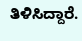ತಿಳಿಸಿದ್ದಾರೆ.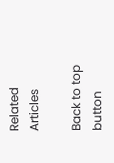Related Articles

Back to top button